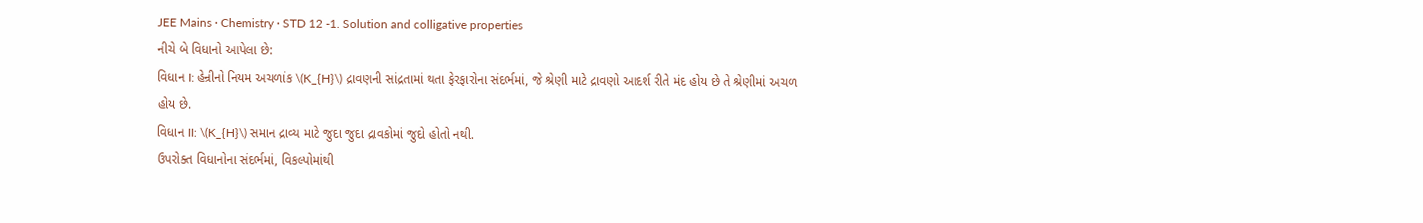JEE Mains · Chemistry · STD 12 -1. Solution and colligative properties
નીચે બે વિધાનો આપેલા છે:
વિધાન I: હેન્રીનો નિયમ અચળાંક \(K_{H}\) દ્રાવણની સાંદ્રતામાં થતા ફેરફારોના સંદર્ભમાં, જે શ્રેણી માટે દ્રાવણો આદર્શ રીતે મંદ હોય છે તે શ્રેણીમાં અચળ હોય છે.
વિધાન II: \(K_{H}\) સમાન દ્રાવ્ય માટે જુદા જુદા દ્રાવકોમાં જુદો હોતો નથી.
ઉપરોક્ત વિધાનોના સંદર્ભમાં, વિકલ્પોમાંથી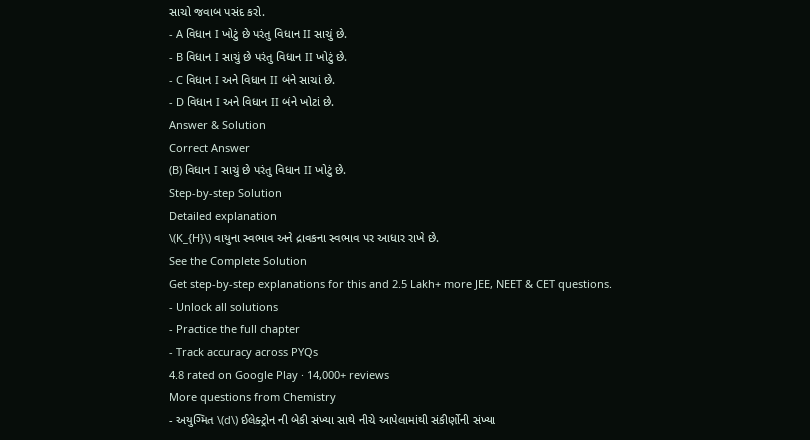સાચો જવાબ પસંદ કરો.
- A વિધાન I ખોટું છે પરંતુ વિધાન II સાચું છે.
- B વિધાન I સાચું છે પરંતુ વિધાન II ખોટું છે.
- C વિધાન I અને વિધાન II બંને સાચાં છે.
- D વિધાન I અને વિધાન II બંને ખોટાં છે.
Answer & Solution
Correct Answer
(B) વિધાન I સાચું છે પરંતુ વિધાન II ખોટું છે.
Step-by-step Solution
Detailed explanation
\(K_{H}\) વાયુના સ્વભાવ અને દ્રાવકના સ્વભાવ પર આધાર રાખે છે.
See the Complete Solution
Get step-by-step explanations for this and 2.5 Lakh+ more JEE, NEET & CET questions.
- Unlock all solutions
- Practice the full chapter
- Track accuracy across PYQs
4.8 rated on Google Play · 14,000+ reviews
More questions from Chemistry
- અયુગ્મિત \(d\) ઈલેક્ટ્રોન ની બેકી સંખ્યા સાથે નીચે આપેલામાંથી સંકીર્ણોની સંખ્યા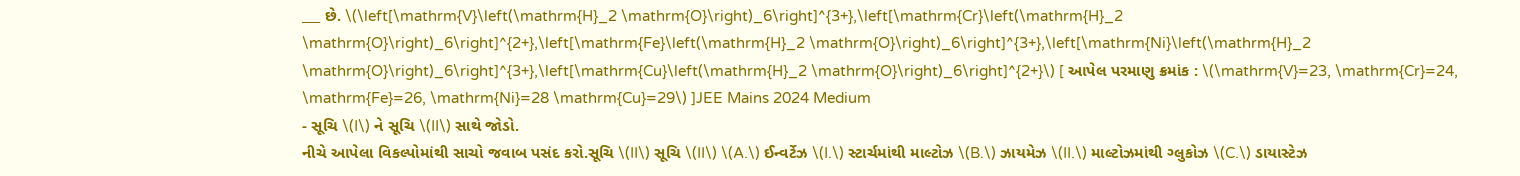___ છે. \(\left[\mathrm{V}\left(\mathrm{H}_2 \mathrm{O}\right)_6\right]^{3+},\left[\mathrm{Cr}\left(\mathrm{H}_2 \mathrm{O}\right)_6\right]^{2+},\left[\mathrm{Fe}\left(\mathrm{H}_2 \mathrm{O}\right)_6\right]^{3+},\left[\mathrm{Ni}\left(\mathrm{H}_2 \mathrm{O}\right)_6\right]^{3+},\left[\mathrm{Cu}\left(\mathrm{H}_2 \mathrm{O}\right)_6\right]^{2+}\) [ આપેલ પરમાણુ ક્રમાંક : \(\mathrm{V}=23, \mathrm{Cr}=24, \mathrm{Fe}=26, \mathrm{Ni}=28 \mathrm{Cu}=29\) ]JEE Mains 2024 Medium
- સૂચિ \(I\) ને સૂચિ \(II\) સાથે જોડો.
નીચે આપેલા વિકલ્પોમાંથી સાચો જવાબ પસંદ કરો.સૂચિ \(II\) સૂચિ \(II\) \(A.\) ઈન્વર્ટેઝ \(I.\) સ્ટાર્ચમાંથી માલ્ટોઝ \(B.\) ઝાયમેઝ \(II.\) માલ્ટોઝમાંથી ગ્લુકોઝ \(C.\) ડાયાસ્ટેઝ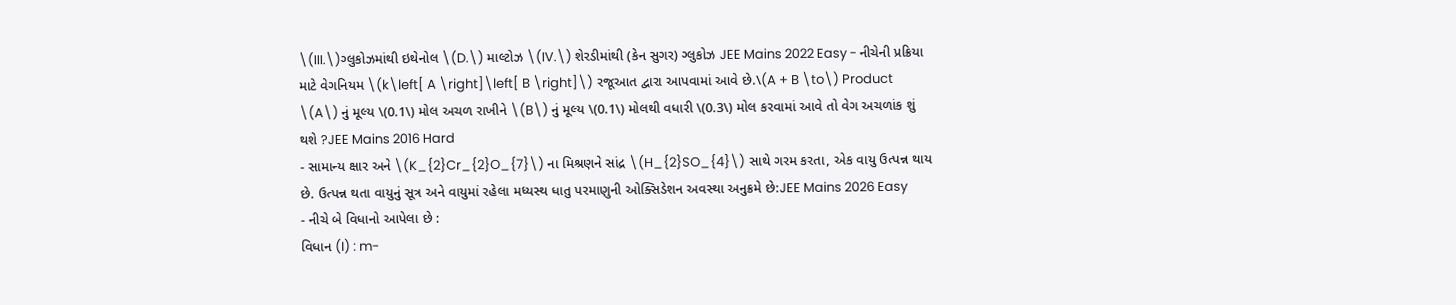\(III.\)ગ્લુકોઝમાંથી ઇથેનોલ \(D.\) માલ્ટોઝ \(IV.\) શેરડીમાંથી (કેન સુગર) ગ્લુકોઝ JEE Mains 2022 Easy - નીચેની પ્રક્રિયા માટે વેગનિયમ \(k\left[ A \right]\left[ B \right]\) રજૂઆત દ્વારા આપવામાં આવે છે.\(A + B \to\) Product \(A\) નું મૂલ્ય \(0.1\) મોલ અચળ રાખીને \(B\) નું મૂલ્ય \(0.1\) મોલથી વધારી \(0.3\) મોલ કરવામાં આવે તો વેગ અચળાંક શું થશે ?JEE Mains 2016 Hard
- સામાન્ય ક્ષાર અને \(K_{2}Cr_{2}O_{7}\) ના મિશ્રણને સાંદ્ર \(H_{2}SO_{4}\) સાથે ગરમ કરતા, એક વાયુ ઉત્પન્ન થાય છે. ઉત્પન્ન થતા વાયુનું સૂત્ર અને વાયુમાં રહેલા મધ્યસ્થ ધાતુ પરમાણુની ઓક્સિડેશન અવસ્થા અનુક્રમે છે:JEE Mains 2026 Easy
- નીચે બે વિધાનો આપેલા છે :
વિધાન (I) : m-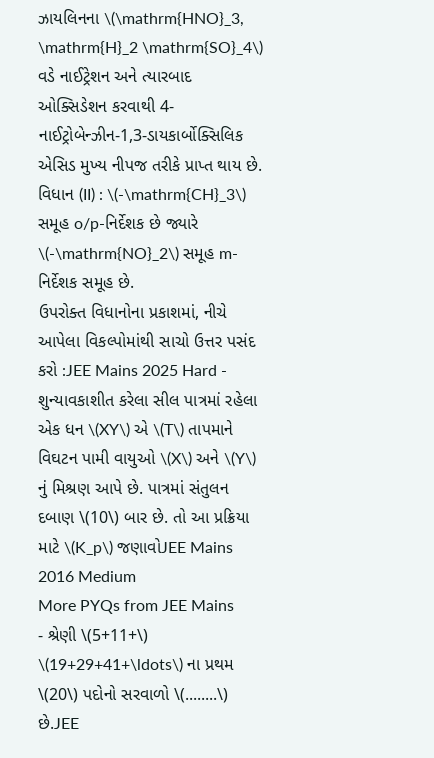ઝાયલિનના \(\mathrm{HNO}_3, \mathrm{H}_2 \mathrm{SO}_4\) વડે નાઈટ્રેશન અને ત્યારબાદ ઓક્સિડેશન કરવાથી 4-નાઈટ્રોબેન્ઝીન-1,3-ડાયકાર્બોક્સિલિક એસિડ મુખ્ય નીપજ તરીકે પ્રાપ્ત થાય છે.
વિધાન (II) : \(-\mathrm{CH}_3\) સમૂહ o/p-નિર્દેશક છે જ્યારે \(-\mathrm{NO}_2\) સમૂહ m-નિર્દેશક સમૂહ છે.
ઉપરોક્ત વિધાનોના પ્રકાશમાં, નીચે આપેલા વિકલ્પોમાંથી સાચો ઉત્તર પસંદ કરો :JEE Mains 2025 Hard - શુન્યાવકાશીત કરેલા સીલ પાત્રમાં રહેલા એક ધન \(XY\) એ \(T\) તાપમાને વિઘટન પામી વાયુઓ \(X\) અને \(Y\) નું મિશ્રણ આપે છે. પાત્રમાં સંતુલન દબાણ \(10\) બાર છે. તો આ પ્રક્રિયા માટે \(K_p\) જણાવોJEE Mains 2016 Medium
More PYQs from JEE Mains
- શ્રેણી \(5+11+\) \(19+29+41+\ldots\) ના પ્રથમ \(20\) પદોનો સરવાળો \(........\) છે.JEE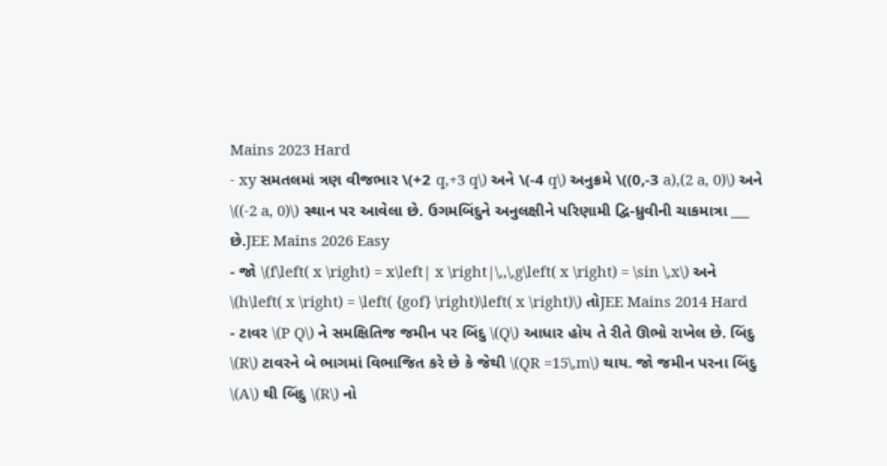Mains 2023 Hard
- xy સમતલમાં ત્રણ વીજભાર \(+2 q,+3 q\) અને \(-4 q\) અનુક્રમે \((0,-3 a),(2 a, 0)\) અને \((-2 a, 0)\) સ્થાન પર આવેલા છે. ઉગમબિંદુને અનુલક્ષીને પરિણામી દ્વિ-ધ્રુવીની ચાકમાત્રા ___ છે.JEE Mains 2026 Easy
- જો \(f\left( x \right) = x\left| x \right|\,,\,g\left( x \right) = \sin \,x\) અને \(h\left( x \right) = \left( {gof} \right)\left( x \right)\) તોJEE Mains 2014 Hard
- ટાવર \(P Q\) ને સમક્ષિતિજ જમીન પર બિંદુ \(Q\) આધાર હોય તે રીતે ઊભો રાખેલ છે. બિંદુ \(R\) ટાવરને બે ભાગમાં વિભાજિત કરે છે કે જેથી \(QR =15\,m\) થાય. જો જમીન પરના બિંદુ \(A\) થી બિંદુ \(R\) નો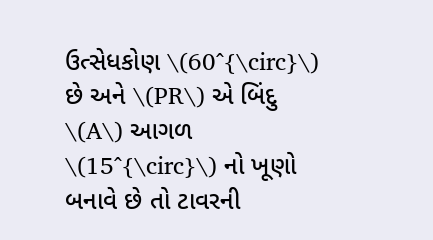ઉત્સેધકોણ \(60^{\circ}\) છે અને \(PR\) એ બિંદુ \(A\) આગળ \(15^{\circ}\) નો ખૂણો બનાવે છે તો ટાવરની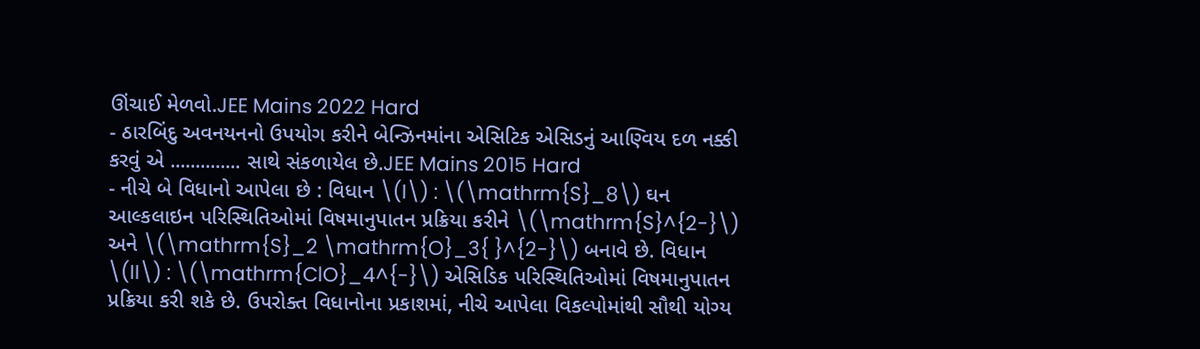ઊંચાઈ મેળવો.JEE Mains 2022 Hard
- ઠારબિંદુ અવનયનનો ઉપયોગ કરીને બેન્ઝિનમાંના એસિટિક એસિડનું આણ્વિય દળ નક્કી કરવું એ .............. સાથે સંકળાયેલ છે.JEE Mains 2015 Hard
- નીચે બે વિધાનો આપેલા છે : વિધાન \(I\) : \(\mathrm{S}_8\) ઘન આલ્કલાઇન પરિસ્થિતિઓમાં વિષમાનુપાતન પ્રક્રિયા કરીને \(\mathrm{S}^{2-}\) અને \(\mathrm{S}_2 \mathrm{O}_3{ }^{2-}\) બનાવે છે. વિધાન \(II\) : \(\mathrm{ClO}_4^{-}\) એસિડિક પરિસ્થિતિઓમાં વિષમાનુપાતન પ્રક્રિયા કરી શકે છે. ઉપરોક્ત વિધાનોના પ્રકાશમાં, નીચે આપેલા વિકલ્પોમાંથી સૌથી યોગ્ય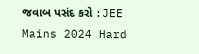જવાબ પસંદ કરો :JEE Mains 2024 Hard